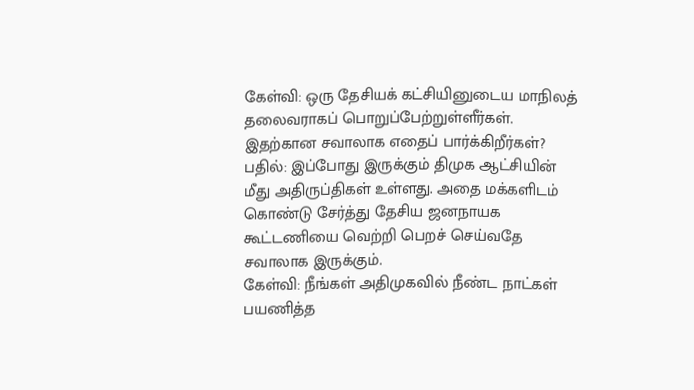கேள்வி: ஒரு தேசியக் கட்சியினுடைய மாநிலத் தலைவராகப் பொறுப்பேற்றுள்ளீர்கள். இதற்கான சவாலாக எதைப் பார்க்கிறீர்கள்?
பதில்: இப்போது இருக்கும் திமுக ஆட்சியின் மீது அதிருப்திகள் உள்ளது. அதை மக்களிடம் கொண்டு சேர்த்து தேசிய ஜனநாயக கூட்டணியை வெற்றி பெறச் செய்வதே சவாலாக இருக்கும்.
கேள்வி: நீங்கள் அதிமுகவில் நீண்ட நாட்கள் பயணித்த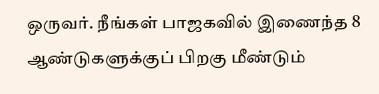ஒருவர். நீங்கள் பாஜகவில் இணைந்த 8 ஆண்டுகளுக்குப் பிறகு மீண்டும்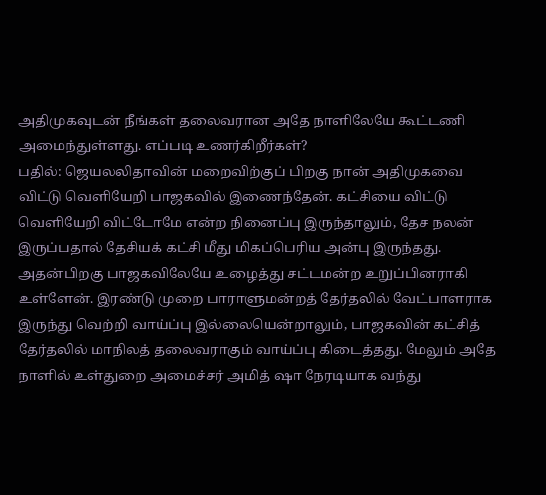அதிமுகவுடன் நீங்கள் தலைவரான அதே நாளிலேயே கூட்டணி அமைந்துள்ளது. எப்படி உணர்கிறீர்கள்?
பதில்: ஜெயலலிதாவின் மறைவிற்குப் பிறகு நான் அதிமுகவை விட்டு வெளியேறி பாஜகவில் இணைந்தேன். கட்சியை விட்டு வெளியேறி விட்டோமே என்ற நினைப்பு இருந்தாலும், தேச நலன் இருப்பதால் தேசியக் கட்சி மீது மிகப்பெரிய அன்பு இருந்தது. அதன்பிறகு பாஜகவிலேயே உழைத்து சட்டமன்ற உறுப்பினராகி உள்ளேன். இரண்டு முறை பாராளுமன்றத் தேர்தலில் வேட்பாளராக இருந்து வெற்றி வாய்ப்பு இல்லையென்றாலும், பாஜகவின் கட்சித் தேர்தலில் மாநிலத் தலைவராகும் வாய்ப்பு கிடைத்தது. மேலும் அதே நாளில் உள்துறை அமைச்சர் அமித் ஷா நேரடியாக வந்து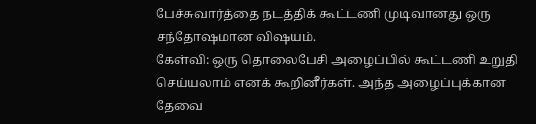பேச்சுவார்த்தை நடத்திக் கூட்டணி முடிவானது ஒரு சந்தோஷமான விஷயம்.
கேள்வி: ஒரு தொலைபேசி அழைப்பில் கூட்டணி உறுதி செய்யலாம் எனக் கூறினீர்கள். அந்த அழைப்புக்கான தேவை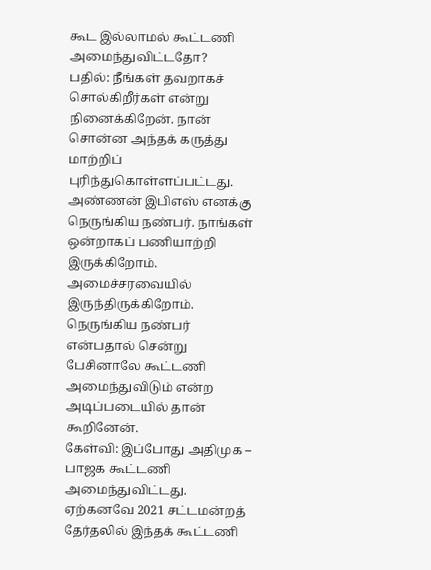கூட இல்லாமல் கூட்டணி அமைந்துவிட்டதோ?
பதில்: நீங்கள் தவறாகச் சொல்கிறீர்கள் என்று நினைக்கிறேன். நான் சொன்ன அந்தக் கருத்து மாற்றிப் புரிந்துகொள்ளப்பட்டது. அண்ணன் இபிஎஸ் எனக்கு நெருங்கிய நண்பர். நாங்கள் ஒன்றாகப் பணியாற்றி இருக்கிறோம். அமைச்சரவையில் இருந்திருக்கிறோம். நெருங்கிய நண்பர் என்பதால் சென்று பேசினாலே கூட்டணி அமைந்துவிடும் என்ற அடிப்படையில் தான் கூறினேன்.
கேள்வி: இப்போது அதிமுக – பாஜக கூட்டணி அமைந்துவிட்டது. ஏற்கனவே 2021 சட்டமன்றத் தேர்தலில் இந்தக் கூட்டணி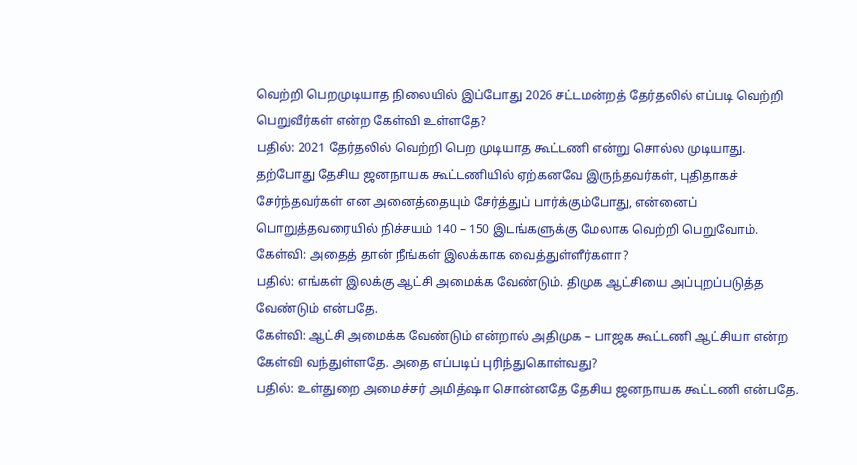வெற்றி பெறமுடியாத நிலையில் இப்போது 2026 சட்டமன்றத் தேர்தலில் எப்படி வெற்றி பெறுவீர்கள் என்ற கேள்வி உள்ளதே?
பதில்: 2021 தேர்தலில் வெற்றி பெற முடியாத கூட்டணி என்று சொல்ல முடியாது. தற்போது தேசிய ஜனநாயக கூட்டணியில் ஏற்கனவே இருந்தவர்கள், புதிதாகச் சேர்ந்தவர்கள் என அனைத்தையும் சேர்த்துப் பார்க்கும்போது, என்னைப் பொறுத்தவரையில் நிச்சயம் 140 – 150 இடங்களுக்கு மேலாக வெற்றி பெறுவோம்.
கேள்வி: அதைத் தான் நீங்கள் இலக்காக வைத்துள்ளீர்களா?
பதில்: எங்கள் இலக்கு ஆட்சி அமைக்க வேண்டும். திமுக ஆட்சியை அப்புறப்படுத்த வேண்டும் என்பதே.
கேள்வி: ஆட்சி அமைக்க வேண்டும் என்றால் அதிமுக – பாஜக கூட்டணி ஆட்சியா என்ற கேள்வி வந்துள்ளதே. அதை எப்படிப் புரிந்துகொள்வது?
பதில்: உள்துறை அமைச்சர் அமித்ஷா சொன்னதே தேசிய ஜனநாயக கூட்டணி என்பதே.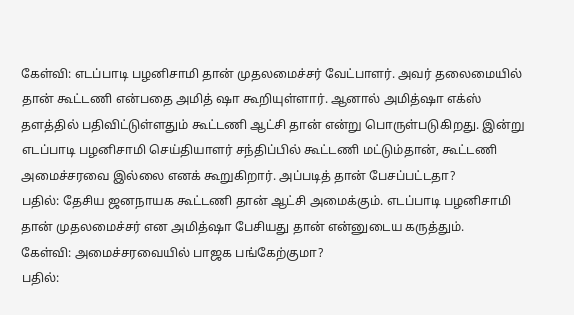கேள்வி: எடப்பாடி பழனிசாமி தான் முதலமைச்சர் வேட்பாளர். அவர் தலைமையில் தான் கூட்டணி என்பதை அமித் ஷா கூறியுள்ளார். ஆனால் அமித்ஷா எக்ஸ் தளத்தில் பதிவிட்டுள்ளதும் கூட்டணி ஆட்சி தான் என்று பொருள்படுகிறது. இன்று எடப்பாடி பழனிசாமி செய்தியாளர் சந்திப்பில் கூட்டணி மட்டும்தான், கூட்டணி அமைச்சரவை இல்லை எனக் கூறுகிறார். அப்படித் தான் பேசப்பட்டதா?
பதில்: தேசிய ஜனநாயக கூட்டணி தான் ஆட்சி அமைக்கும். எடப்பாடி பழனிசாமி தான் முதலமைச்சர் என அமித்ஷா பேசியது தான் என்னுடைய கருத்தும்.
கேள்வி: அமைச்சரவையில் பாஜக பங்கேற்குமா?
பதில்: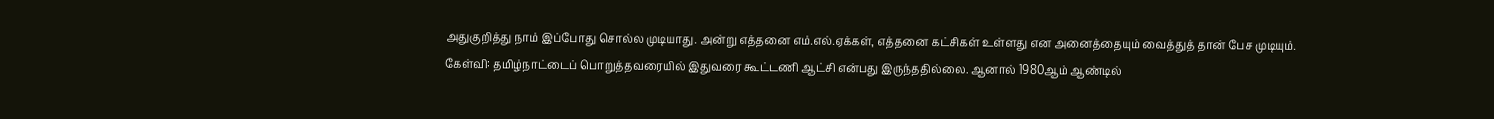அதுகுறித்து நாம் இப்போது சொல்ல முடியாது. அன்று எத்தனை எம்.எல்.ஏக்கள், எத்தனை கட்சிகள் உள்ளது என அனைத்தையும் வைத்துத் தான் பேச முடியும்.
கேள்வி: தமிழ்நாட்டைப் பொறுத்தவரையில் இதுவரை கூட்டணி ஆட்சி என்பது இருந்ததில்லை. ஆனால் 1980ஆம் ஆண்டில்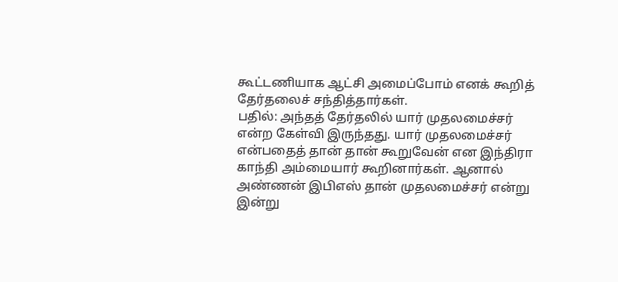கூட்டணியாக ஆட்சி அமைப்போம் எனக் கூறித் தேர்தலைச் சந்தித்தார்கள்.
பதில்: அந்தத் தேர்தலில் யார் முதலமைச்சர் என்ற கேள்வி இருந்தது. யார் முதலமைச்சர் என்பதைத் தான் தான் கூறுவேன் என இந்திரா காந்தி அம்மையார் கூறினார்கள். ஆனால் அண்ணன் இபிஎஸ் தான் முதலமைச்சர் என்று இன்று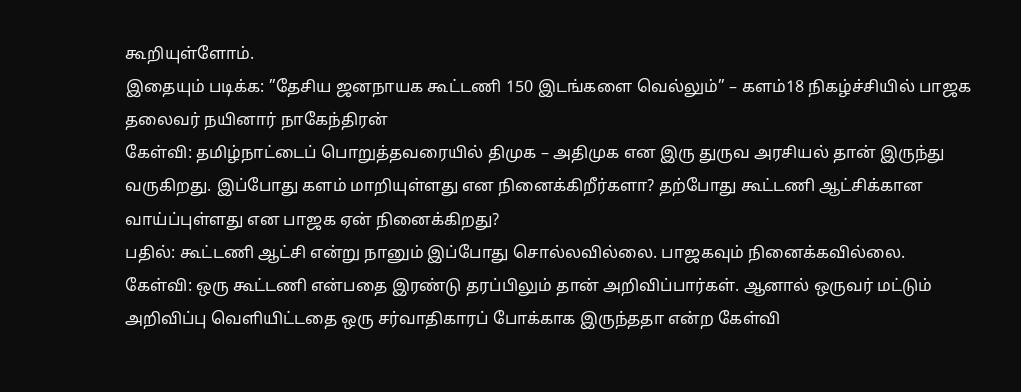கூறியுள்ளோம்.
இதையும் படிக்க: ”தேசிய ஜனநாயக கூட்டணி 150 இடங்களை வெல்லும்” – களம்18 நிகழ்ச்சியில் பாஜக தலைவர் நயினார் நாகேந்திரன்
கேள்வி: தமிழ்நாட்டைப் பொறுத்தவரையில் திமுக – அதிமுக என இரு துருவ அரசியல் தான் இருந்து வருகிறது. இப்போது களம் மாறியுள்ளது என நினைக்கிறீர்களா? தற்போது கூட்டணி ஆட்சிக்கான வாய்ப்புள்ளது என பாஜக ஏன் நினைக்கிறது?
பதில்: கூட்டணி ஆட்சி என்று நானும் இப்போது சொல்லவில்லை. பாஜகவும் நினைக்கவில்லை.
கேள்வி: ஒரு கூட்டணி என்பதை இரண்டு தரப்பிலும் தான் அறிவிப்பார்கள். ஆனால் ஒருவர் மட்டும் அறிவிப்பு வெளியிட்டதை ஒரு சர்வாதிகாரப் போக்காக இருந்ததா என்ற கேள்வி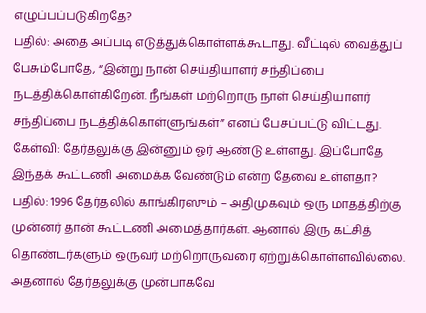எழுப்பப்படுகிறதே?
பதில்: அதை அப்படி எடுத்துக்கொள்ளக்கூடாது. வீட்டில் வைத்துப் பேசும்போதே, “இன்று நான் செய்தியாளர் சந்திப்பை நடத்திக்கொள்கிறேன். நீங்கள் மற்றொரு நாள் செய்தியாளர் சந்திப்பை நடத்திக்கொள்ளுங்கள்” எனப் பேசப்பட்டு விட்டது.
கேள்வி: தேர்தலுக்கு இன்னும் ஓர் ஆண்டு உள்ளது. இப்போதே இந்தக் கூட்டணி அமைக்க வேண்டும் என்ற தேவை உள்ளதா?
பதில்: 1996 தேர்தலில் காங்கிரஸும் – அதிமுகவும் ஒரு மாதத்திற்கு முன்னர் தான் கூட்டணி அமைத்தார்கள். ஆனால் இரு கட்சித் தொண்டர்களும் ஒருவர் மற்றொருவரை ஏற்றுக்கொள்ளவில்லை. அதனால் தேர்தலுக்கு முன்பாகவே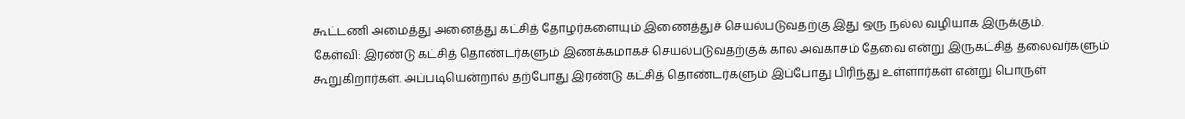கூட்டணி அமைத்து அனைத்து கட்சித் தோழர்களையும் இணைத்துச் செயல்படுவதற்கு இது ஒரு நல்ல வழியாக இருக்கும்.
கேள்வி: இரண்டு கட்சித் தொண்டர்களும் இணக்கமாகச் செயல்படுவதற்குக் கால அவகாசம் தேவை என்று இருகட்சித் தலைவர்களும் கூறுகிறார்கள். அப்படியென்றால் தற்போது இரண்டு கட்சித் தொண்டர்களும் இப்போது பிரிந்து உள்ளார்கள் என்று பொருள்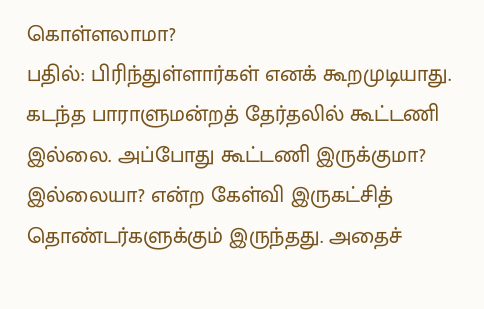கொள்ளலாமா?
பதில்: பிரிந்துள்ளார்கள் எனக் கூறமுடியாது. கடந்த பாராளுமன்றத் தேர்தலில் கூட்டணி இல்லை. அப்போது கூட்டணி இருக்குமா? இல்லையா? என்ற கேள்வி இருகட்சித் தொண்டர்களுக்கும் இருந்தது. அதைச்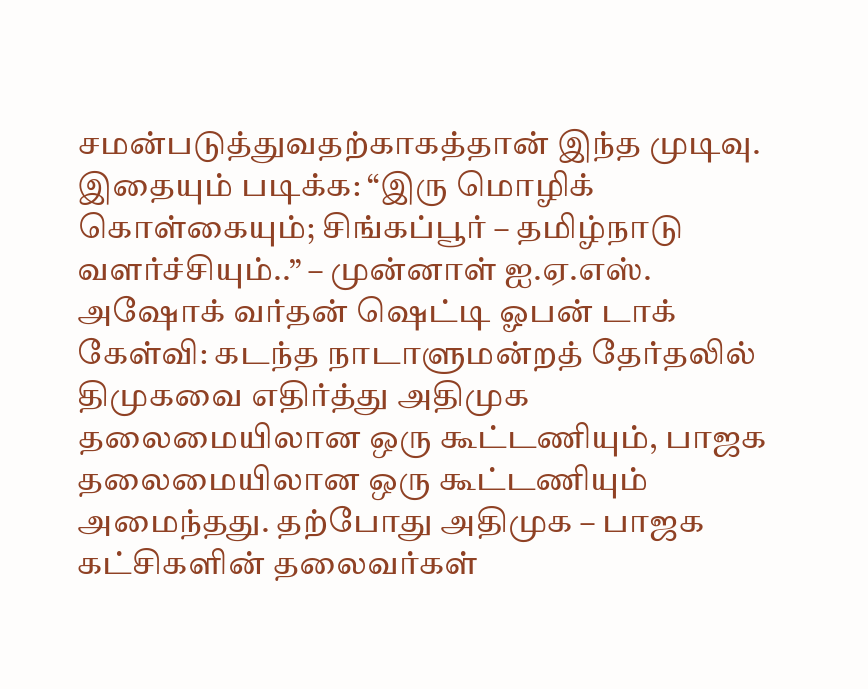சமன்படுத்துவதற்காகத்தான் இந்த முடிவு.
இதையும் படிக்க: “இரு மொழிக் கொள்கையும்; சிங்கப்பூர் – தமிழ்நாடு வளர்ச்சியும்..” – முன்னாள் ஐ.ஏ.எஸ். அஷோக் வர்தன் ஷெட்டி ஓபன் டாக்
கேள்வி: கடந்த நாடாளுமன்றத் தேர்தலில் திமுகவை எதிர்த்து அதிமுக தலைமையிலான ஒரு கூட்டணியும், பாஜக தலைமையிலான ஒரு கூட்டணியும் அமைந்தது. தற்போது அதிமுக – பாஜக கட்சிகளின் தலைவர்கள்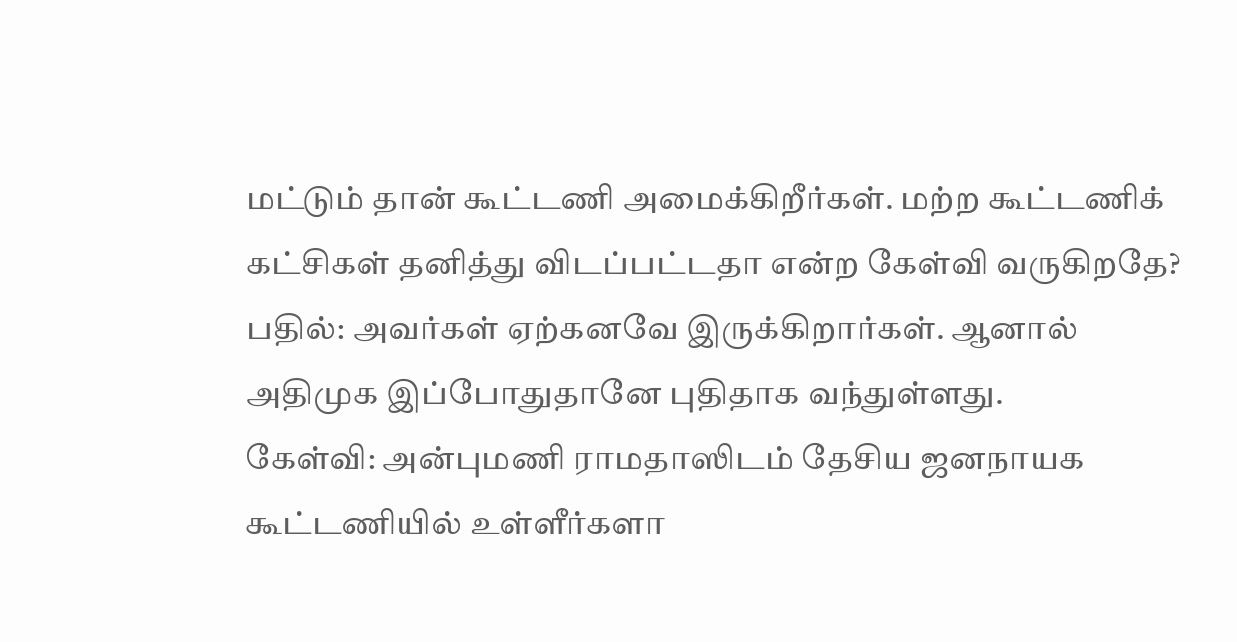மட்டும் தான் கூட்டணி அமைக்கிறீர்கள். மற்ற கூட்டணிக் கட்சிகள் தனித்து விடப்பட்டதா என்ற கேள்வி வருகிறதே?
பதில்: அவர்கள் ஏற்கனவே இருக்கிறார்கள். ஆனால் அதிமுக இப்போதுதானே புதிதாக வந்துள்ளது.
கேள்வி: அன்புமணி ராமதாஸிடம் தேசிய ஜனநாயக கூட்டணியில் உள்ளீர்களா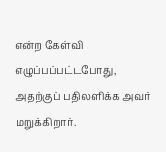என்ற கேள்வி எழுப்பப்பட்டபோது, அதற்குப் பதிலளிக்க அவர் மறுக்கிறார்.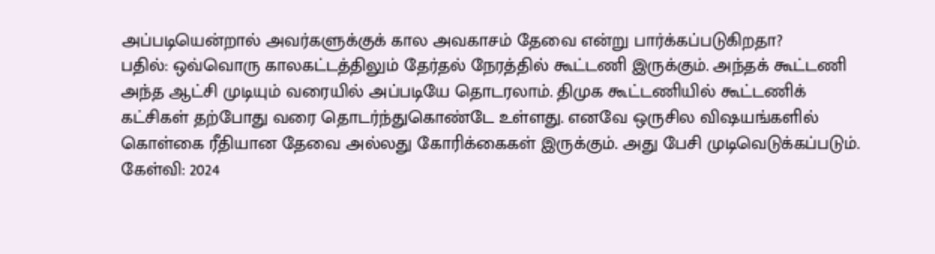அப்படியென்றால் அவர்களுக்குக் கால அவகாசம் தேவை என்று பார்க்கப்படுகிறதா?
பதில்: ஒவ்வொரு காலகட்டத்திலும் தேர்தல் நேரத்தில் கூட்டணி இருக்கும். அந்தக் கூட்டணி அந்த ஆட்சி முடியும் வரையில் அப்படியே தொடரலாம். திமுக கூட்டணியில் கூட்டணிக் கட்சிகள் தற்போது வரை தொடர்ந்துகொண்டே உள்ளது. எனவே ஒருசில விஷயங்களில் கொள்கை ரீதியான தேவை அல்லது கோரிக்கைகள் இருக்கும். அது பேசி முடிவெடுக்கப்படும்.
கேள்வி: 2024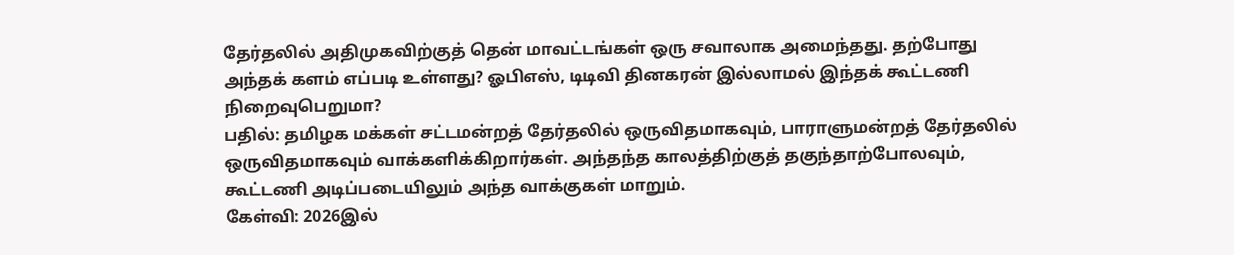தேர்தலில் அதிமுகவிற்குத் தென் மாவட்டங்கள் ஒரு சவாலாக அமைந்தது. தற்போது அந்தக் களம் எப்படி உள்ளது? ஓபிஎஸ், டிடிவி தினகரன் இல்லாமல் இந்தக் கூட்டணி நிறைவுபெறுமா?
பதில்: தமிழக மக்கள் சட்டமன்றத் தேர்தலில் ஒருவிதமாகவும், பாராளுமன்றத் தேர்தலில் ஒருவிதமாகவும் வாக்களிக்கிறார்கள். அந்தந்த காலத்திற்குத் தகுந்தாற்போலவும், கூட்டணி அடிப்படையிலும் அந்த வாக்குகள் மாறும்.
கேள்வி: 2026இல்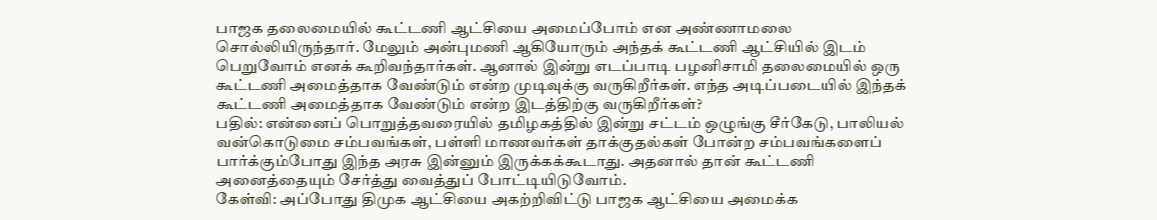பாஜக தலைமையில் கூட்டணி ஆட்சியை அமைப்போம் என அண்ணாமலை சொல்லியிருந்தார். மேலும் அன்புமணி ஆகியோரும் அந்தக் கூட்டணி ஆட்சியில் இடம் பெறுவோம் எனக் கூறிவந்தார்கள். ஆனால் இன்று எடப்பாடி பழனிசாமி தலைமையில் ஒரு கூட்டணி அமைத்தாக வேண்டும் என்ற முடிவுக்கு வருகிறீர்கள். எந்த அடிப்படையில் இந்தக் கூட்டணி அமைத்தாக வேண்டும் என்ற இடத்திற்கு வருகிறீர்கள்?
பதில்: என்னைப் பொறுத்தவரையில் தமிழகத்தில் இன்று சட்டம் ஒழுங்கு சீர்கேடு, பாலியல் வன்கொடுமை சம்பவங்கள், பள்ளி மாணவர்கள் தாக்குதல்கள் போன்ற சம்பவங்களைப் பார்க்கும்போது இந்த அரசு இன்னும் இருக்கக்கூடாது. அதனால் தான் கூட்டணி அனைத்தையும் சேர்த்து வைத்துப் போட்டியிடுவோம்.
கேள்வி: அப்போது திமுக ஆட்சியை அகற்றிவிட்டு பாஜக ஆட்சியை அமைக்க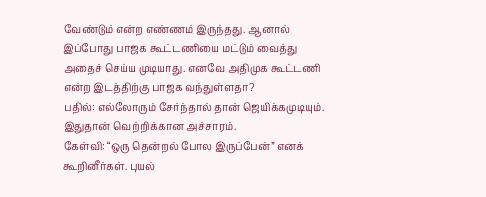வேண்டும் என்ற எண்ணம் இருந்தது. ஆனால் இப்போது பாஜக கூட்டணியை மட்டும் வைத்து அதைச் செய்ய முடியாது. எனவே அதிமுக கூட்டணி என்ற இடத்திற்கு பாஜக வந்துள்ளதா?
பதில்: எல்லோரும் சேர்ந்தால் தான் ஜெயிக்கமுடியும். இதுதான் வெற்றிக்கான அச்சாரம்.
கேள்வி: “ஒரு தென்றல் போல இருப்பேன்” எனக் கூறினீர்கள். புயல்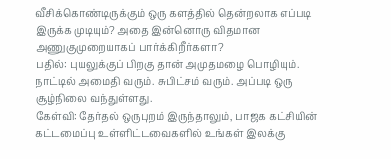வீசிக்கொண்டிருக்கும் ஒரு களத்தில் தென்றலாக எப்படி இருக்க முடியும்? அதை இன்னொரு விதமான அணுகுமுறையாகப் பார்க்கிறீர்களா?
பதில்: புயலுக்குப் பிறகு தான் அமுதமழை பொழியும். நாட்டில் அமைதி வரும். சுபிட்சம் வரும். அப்படி ஒரு சூழ்நிலை வந்துள்ளது.
கேள்வி: தேர்தல் ஒருபுறம் இருந்தாலும், பாஜக கட்சியின் கட்டமைப்பு உள்ளிட்டவைகளில் உங்கள் இலக்கு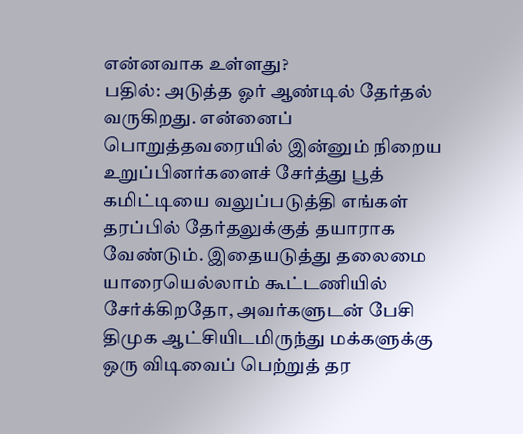என்னவாக உள்ளது?
பதில்: அடுத்த ஓர் ஆண்டில் தேர்தல் வருகிறது. என்னைப் பொறுத்தவரையில் இன்னும் நிறைய உறுப்பினர்களைச் சேர்த்து பூத் கமிட்டியை வலுப்படுத்தி எங்கள் தரப்பில் தேர்தலுக்குத் தயாராக வேண்டும். இதையடுத்து தலைமை யாரையெல்லாம் கூட்டணியில் சேர்க்கிறதோ, அவர்களுடன் பேசி திமுக ஆட்சியிடமிருந்து மக்களுக்கு ஒரு விடிவைப் பெற்றுத் தர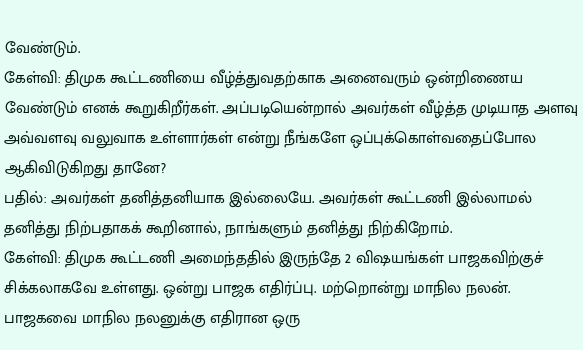வேண்டும்.
கேள்வி: திமுக கூட்டணியை வீழ்த்துவதற்காக அனைவரும் ஒன்றிணைய வேண்டும் எனக் கூறுகிறீர்கள். அப்படியென்றால் அவர்கள் வீழ்த்த முடியாத அளவு அவ்வளவு வலுவாக உள்ளார்கள் என்று நீங்களே ஒப்புக்கொள்வதைப்போல ஆகிவிடுகிறது தானே?
பதில்: அவர்கள் தனித்தனியாக இல்லையே. அவர்கள் கூட்டணி இல்லாமல் தனித்து நிற்பதாகக் கூறினால், நாங்களும் தனித்து நிற்கிறோம்.
கேள்வி: திமுக கூட்டணி அமைந்ததில் இருந்தே 2 விஷயங்கள் பாஜகவிற்குச் சிக்கலாகவே உள்ளது. ஒன்று பாஜக எதிர்ப்பு. மற்றொன்று மாநில நலன். பாஜகவை மாநில நலனுக்கு எதிரான ஒரு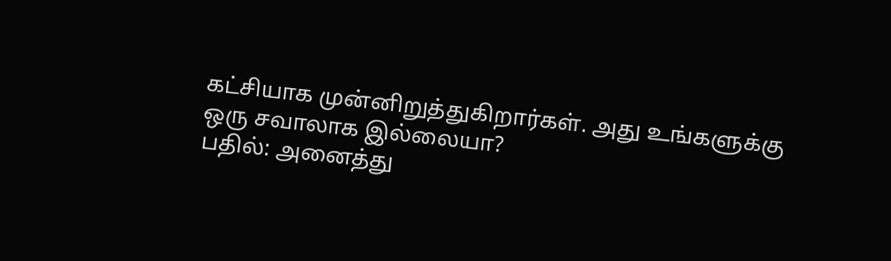கட்சியாக முன்னிறுத்துகிறார்கள். அது உங்களுக்கு ஒரு சவாலாக இல்லையா?
பதில்: அனைத்து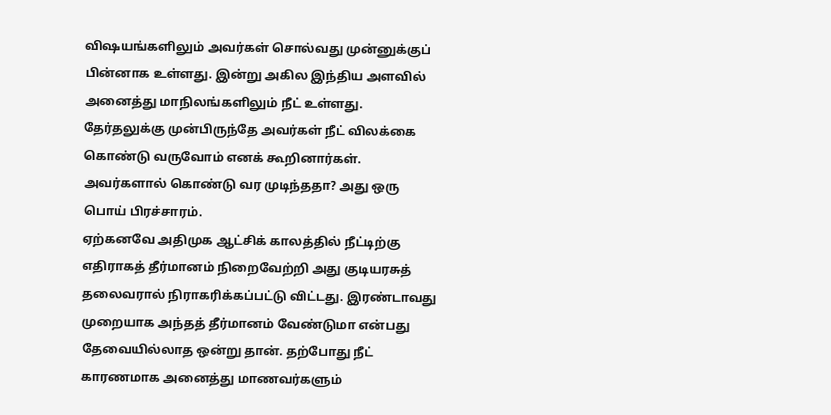விஷயங்களிலும் அவர்கள் சொல்வது முன்னுக்குப் பின்னாக உள்ளது. இன்று அகில இந்திய அளவில் அனைத்து மாநிலங்களிலும் நீட் உள்ளது. தேர்தலுக்கு முன்பிருந்தே அவர்கள் நீட் விலக்கை கொண்டு வருவோம் எனக் கூறினார்கள். அவர்களால் கொண்டு வர முடிந்ததா? அது ஒரு பொய் பிரச்சாரம்.
ஏற்கனவே அதிமுக ஆட்சிக் காலத்தில் நீட்டிற்கு எதிராகத் தீர்மானம் நிறைவேற்றி அது குடியரசுத் தலைவரால் நிராகரிக்கப்பட்டு விட்டது. இரண்டாவது முறையாக அந்தத் தீர்மானம் வேண்டுமா என்பது தேவையில்லாத ஒன்று தான். தற்போது நீட் காரணமாக அனைத்து மாணவர்களும்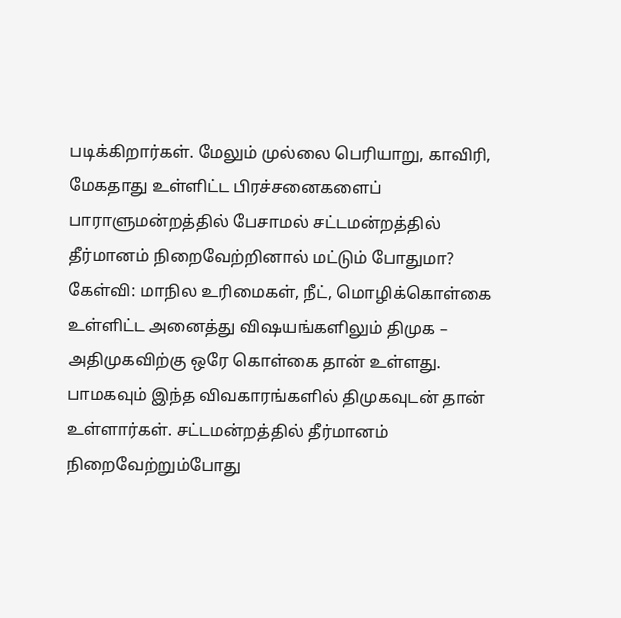படிக்கிறார்கள். மேலும் முல்லை பெரியாறு, காவிரி, மேகதாது உள்ளிட்ட பிரச்சனைகளைப் பாராளுமன்றத்தில் பேசாமல் சட்டமன்றத்தில் தீர்மானம் நிறைவேற்றினால் மட்டும் போதுமா?
கேள்வி: மாநில உரிமைகள், நீட், மொழிக்கொள்கை உள்ளிட்ட அனைத்து விஷயங்களிலும் திமுக – அதிமுகவிற்கு ஒரே கொள்கை தான் உள்ளது. பாமகவும் இந்த விவகாரங்களில் திமுகவுடன் தான் உள்ளார்கள். சட்டமன்றத்தில் தீர்மானம் நிறைவேற்றும்போது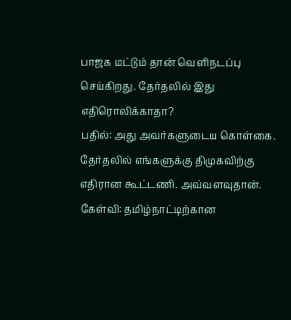பாஜக மட்டும் தான் வெளிநடப்பு செய்கிறது. தேர்தலில் இது எதிரொலிக்காதா?
பதில்: அது அவர்களுடைய கொள்கை. தேர்தலில் எங்களுக்கு திமுகவிற்கு எதிரான கூட்டணி. அவ்வளவுதான்.
கேள்வி: தமிழ்நாட்டிற்கான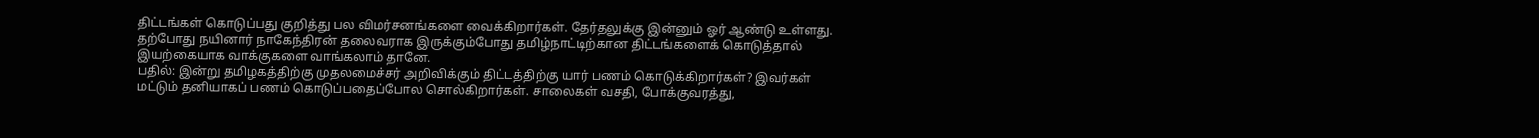திட்டங்கள் கொடுப்பது குறித்து பல விமர்சனங்களை வைக்கிறார்கள். தேர்தலுக்கு இன்னும் ஓர் ஆண்டு உள்ளது. தற்போது நயினார் நாகேந்திரன் தலைவராக இருக்கும்போது தமிழ்நாட்டிற்கான திட்டங்களைக் கொடுத்தால் இயற்கையாக வாக்குகளை வாங்கலாம் தானே.
பதில்: இன்று தமிழகத்திற்கு முதலமைச்சர் அறிவிக்கும் திட்டத்திற்கு யார் பணம் கொடுக்கிறார்கள்? இவர்கள் மட்டும் தனியாகப் பணம் கொடுப்பதைப்போல சொல்கிறார்கள். சாலைகள் வசதி, போக்குவரத்து,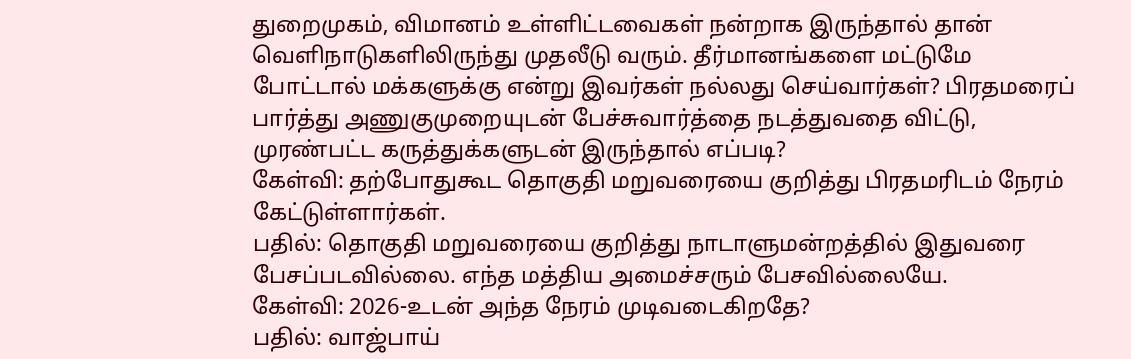துறைமுகம், விமானம் உள்ளிட்டவைகள் நன்றாக இருந்தால் தான் வெளிநாடுகளிலிருந்து முதலீடு வரும். தீர்மானங்களை மட்டுமே போட்டால் மக்களுக்கு என்று இவர்கள் நல்லது செய்வார்கள்? பிரதமரைப் பார்த்து அணுகுமுறையுடன் பேச்சுவார்த்தை நடத்துவதை விட்டு, முரண்பட்ட கருத்துக்களுடன் இருந்தால் எப்படி?
கேள்வி: தற்போதுகூட தொகுதி மறுவரையை குறித்து பிரதமரிடம் நேரம் கேட்டுள்ளார்கள்.
பதில்: தொகுதி மறுவரையை குறித்து நாடாளுமன்றத்தில் இதுவரை பேசப்படவில்லை. எந்த மத்திய அமைச்சரும் பேசவில்லையே.
கேள்வி: 2026-உடன் அந்த நேரம் முடிவடைகிறதே?
பதில்: வாஜ்பாய்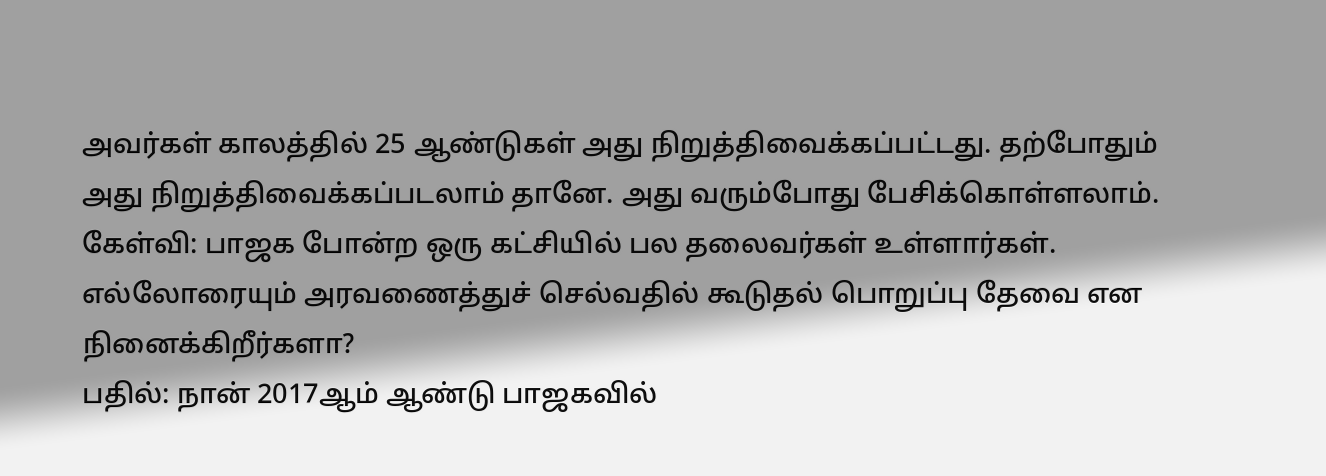அவர்கள் காலத்தில் 25 ஆண்டுகள் அது நிறுத்திவைக்கப்பட்டது. தற்போதும் அது நிறுத்திவைக்கப்படலாம் தானே. அது வரும்போது பேசிக்கொள்ளலாம்.
கேள்வி: பாஜக போன்ற ஒரு கட்சியில் பல தலைவர்கள் உள்ளார்கள். எல்லோரையும் அரவணைத்துச் செல்வதில் கூடுதல் பொறுப்பு தேவை என நினைக்கிறீர்களா?
பதில்: நான் 2017ஆம் ஆண்டு பாஜகவில்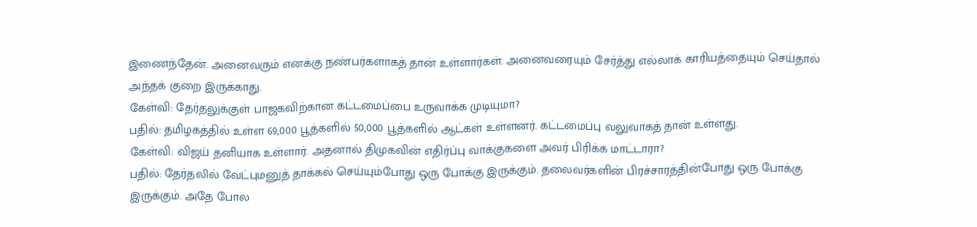இணைந்தேன். அனைவரும் எனக்கு நண்பர்களாகத் தான் உள்ளார்கள். அனைவரையும் சேர்த்து எல்லாக் காரியத்தையும் செய்தால் அந்தக் குறை இருக்காது.
கேள்வி: தேர்தலுக்குள் பாஜகவிற்கான கட்டமைப்பை உருவாக்க முடியுமா?
பதில்: தமிழகத்தில் உள்ள 69,000 பூத்களில் 50,000 பூத்களில் ஆட்கள் உள்ளனர். கட்டமைப்பு வலுவாகத் தான் உள்ளது.
கேள்வி: விஜய் தனியாக உள்ளார். அதனால் திமுகவின் எதிர்ப்பு வாக்குகளை அவர் பிரிக்க மாட்டாரா?
பதில்: தேர்தலில் வேட்புமனுத் தாக்கல் செய்யும்போது ஒரு போக்கு இருக்கும். தலைவர்களின் பிரச்சாரத்தின்போது ஒரு போக்கு இருக்கும். அதே போல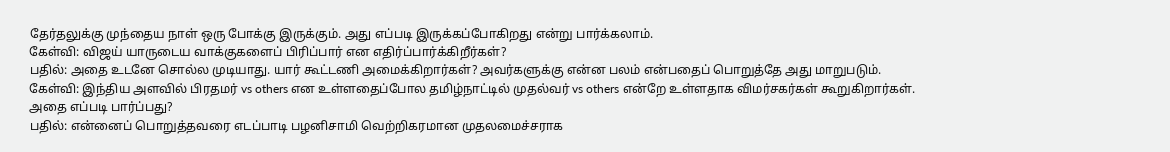தேர்தலுக்கு முந்தைய நாள் ஒரு போக்கு இருக்கும். அது எப்படி இருக்கப்போகிறது என்று பார்க்கலாம்.
கேள்வி: விஜய் யாருடைய வாக்குகளைப் பிரிப்பார் என எதிர்ப்பார்க்கிறீர்கள்?
பதில்: அதை உடனே சொல்ல முடியாது. யார் கூட்டணி அமைக்கிறார்கள்? அவர்களுக்கு என்ன பலம் என்பதைப் பொறுத்தே அது மாறுபடும்.
கேள்வி: இந்திய அளவில் பிரதமர் vs others என உள்ளதைப்போல தமிழ்நாட்டில் முதல்வர் vs others என்றே உள்ளதாக விமர்சகர்கள் கூறுகிறார்கள். அதை எப்படி பார்ப்பது?
பதில்: என்னைப் பொறுத்தவரை எடப்பாடி பழனிசாமி வெற்றிகரமான முதலமைச்சராக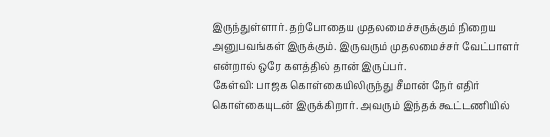இருந்துள்ளார். தற்போதைய முதலமைச்சருக்கும் நிறைய அனுபவங்கள் இருக்கும். இருவரும் முதலமைச்சர் வேட்பாளர் என்றால் ஒரே களத்தில் தான் இருப்பர்.
கேள்வி: பாஜக கொள்கையிலிருந்து சீமான் நேர் எதிர் கொள்கையுடன் இருக்கிறார். அவரும் இந்தக் கூட்டணியில்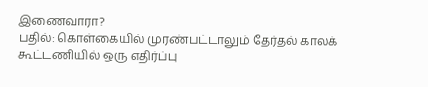இணைவாரா?
பதில்: கொள்கையில் முரண்பட்டாலும் தேர்தல் காலக் கூட்டணியில் ஒரு எதிர்ப்பு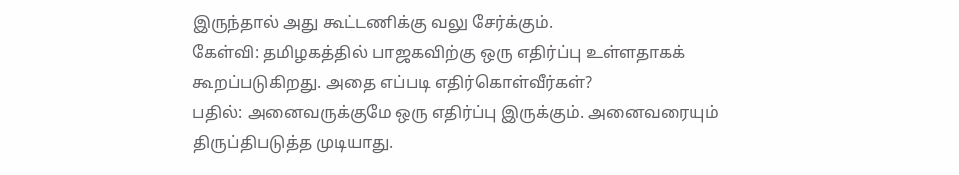இருந்தால் அது கூட்டணிக்கு வலு சேர்க்கும்.
கேள்வி: தமிழகத்தில் பாஜகவிற்கு ஒரு எதிர்ப்பு உள்ளதாகக் கூறப்படுகிறது. அதை எப்படி எதிர்கொள்வீர்கள்?
பதில்: அனைவருக்குமே ஒரு எதிர்ப்பு இருக்கும். அனைவரையும் திருப்திபடுத்த முடியாது.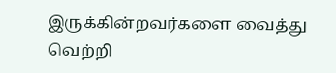இருக்கின்றவர்களை வைத்து வெற்றி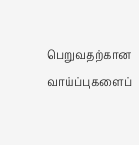பெறுவதற்கான வாய்ப்புகளைப்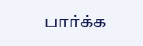பார்க்க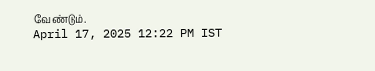வேண்டும்.
April 17, 2025 12:22 PM IST